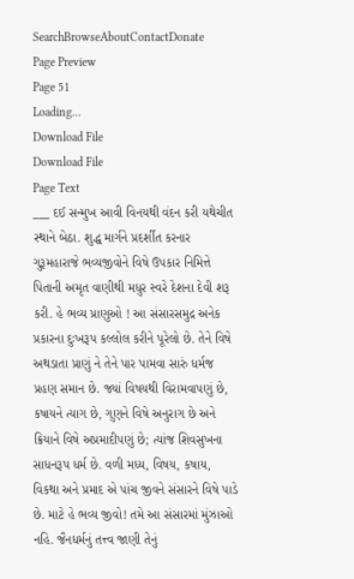SearchBrowseAboutContactDonate
Page Preview
Page 51
Loading...
Download File
Download File
Page Text
___ દઈ સન્મુખ આવી વિનયથી વંદન કરી યથેચીત સ્થાને બેઠા. શુદ્ધ માર્ગને પ્રદર્શીત કરનાર ગુરૂમહારાજે ભવ્યજીવોને વિષે ઉપકાર નિમિત્તે પિતાની અમૃત વાણીથી મધુર સ્વરે દેશના દેવી શરૂ કરી. હે ભવ્ય પ્રાણુઓ ! આ સંસારસમુદ્ર અનેક પ્રકારના દુઃખરૂપ કલ્લોલ કરીને પૂરેલો છે. તેને વિષે અથડાતા પ્રાણું ને તેને પાર પામવા સારું ધર્મજ પ્રહણ સમાન છે. જ્યાં વિષયથી વિરામવાપણું છે, કષાયને ત્યાગ છે, ગુણને વિષે અનુરાગ છે અને ક્રિયાને વિષે અપ્રમાદીપણું છે; ત્યાંજ શિવસુખના સાધનરૂપ ધર્મ છે. વળી મધ્ય, વિષય, કષાય, વિકથા અને પ્રમાદ એ પાંચ જીવને સંસારને વિષે પાડે છે. માટે હે ભવ્ય જીવો! તમે આ સંસારમાં મુંઝાઓ નહિ. જૈનધર્મનું તત્ત્વ જાણી તેનું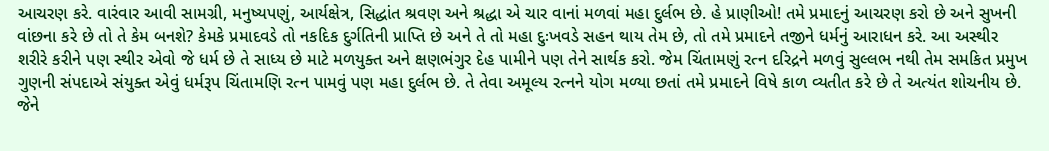આચરણ કરે. વારંવાર આવી સામગ્રી, મનુષ્યપણું, આર્યક્ષેત્ર, સિદ્ધાંત શ્રવણ અને શ્રદ્ધા એ ચાર વાનાં મળવાં મહા દુર્લભ છે. હે પ્રાણીઓ! તમે પ્રમાદનું આચરણ કરો છે અને સુખની વાંછના કરે છે તો તે કેમ બનશે? કેમકે પ્રમાદવડે તો નકદિક દુર્ગતિની પ્રાપ્તિ છે અને તે તો મહા દુઃખવડે સહન થાય તેમ છે, તો તમે પ્રમાદને તજીને ધર્મનું આરાધન કરે. આ અસ્થીર શરીરે કરીને પણ સ્થીર એવો જે ધર્મ છે તે સાધ્ય છે માટે મળયુક્ત અને ક્ષણભંગુર દેહ પામીને પણ તેને સાર્થક કરો. જેમ ચિંતામણું રત્ન દરિદ્રને મળવું સુલ્લભ નથી તેમ સમકિત પ્રમુખ ગુણની સંપદાએ સંયુક્ત એવું ધર્મરૂપ ચિંતામણિ રત્ન પામવું પણ મહા દુર્લભ છે. તે તેવા અમૂલ્ય રત્નને યોગ મળ્યા છતાં તમે પ્રમાદને વિષે કાળ વ્યતીત કરે છે તે અત્યંત શોચનીય છે. જેને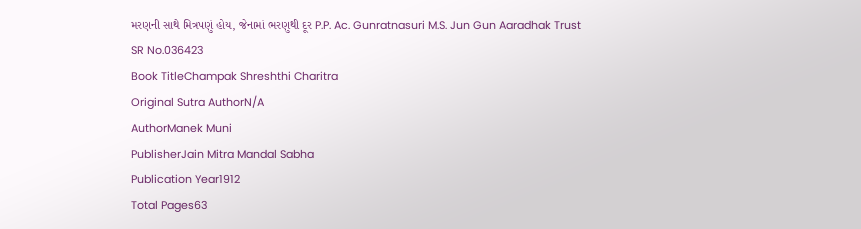મરણની સાથે મિત્રપણું હોય, જેનામાં ભરણુથી દૂર P.P. Ac. Gunratnasuri M.S. Jun Gun Aaradhak Trust
SR No.036423
Book TitleChampak Shreshthi Charitra
Original Sutra AuthorN/A
AuthorManek Muni
PublisherJain Mitra Mandal Sabha
Publication Year1912
Total Pages63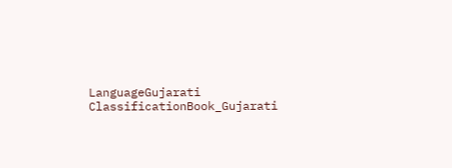LanguageGujarati
ClassificationBook_Gujarati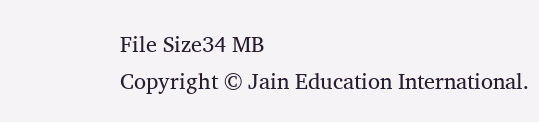File Size34 MB
Copyright © Jain Education International.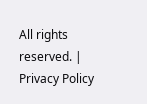All rights reserved. | Privacy Policy